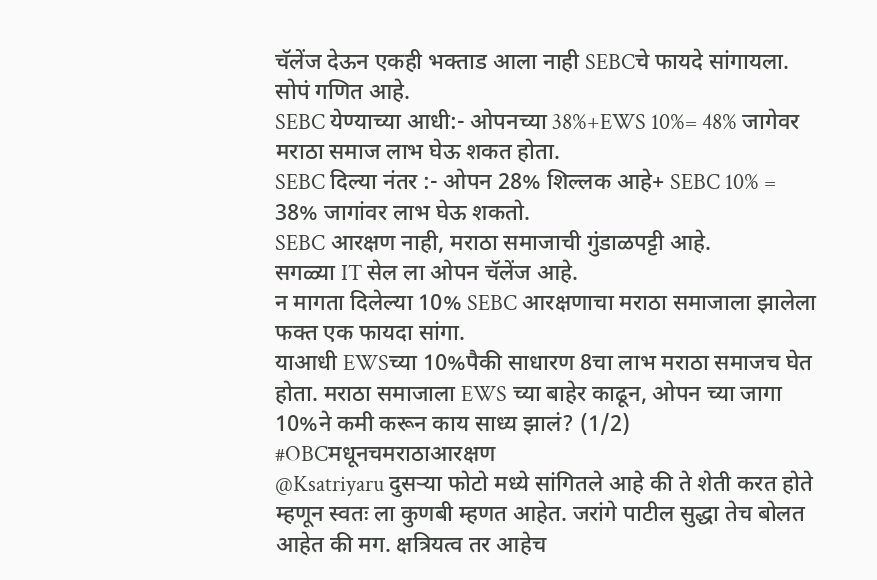चॅलेंज देऊन एकही भक्ताड आला नाही SEBCचे फायदे सांगायला.
सोपं गणित आहे.
SEBC येण्याच्या आधी:- ओपनच्या 38%+EWS 10%= 48% जागेवर मराठा समाज लाभ घेऊ शकत होता.
SEBC दिल्या नंतर :- ओपन 28% शिल्लक आहे+ SEBC 10% = 38% जागांवर लाभ घेऊ शकतो.
SEBC आरक्षण नाही, मराठा समाजाची गुंडाळपट्टी आहे.
सगळ्या IT सेल ला ओपन चॅलेंज आहे.
न मागता दिलेल्या 10% SEBC आरक्षणाचा मराठा समाजाला झालेला फक्त एक फायदा सांगा.
याआधी EWSच्या 10%पैकी साधारण 8चा लाभ मराठा समाजच घेत होता. मराठा समाजाला EWS च्या बाहेर काढून, ओपन च्या जागा 10%ने कमी करून काय साध्य झालं? (1/2) #OBCमधूनचमराठाआरक्षण
@Ksatriyaru दुसऱ्या फोटो मध्ये सांगितले आहे की ते शेती करत होते म्हणून स्वतः ला कुणबी म्हणत आहेत. जरांगे पाटील सुद्धा तेच बोलत आहेत की मग. क्षत्रियत्व तर आहेच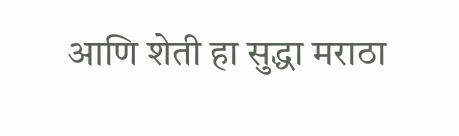आणि शेती हा सुद्धा मराठा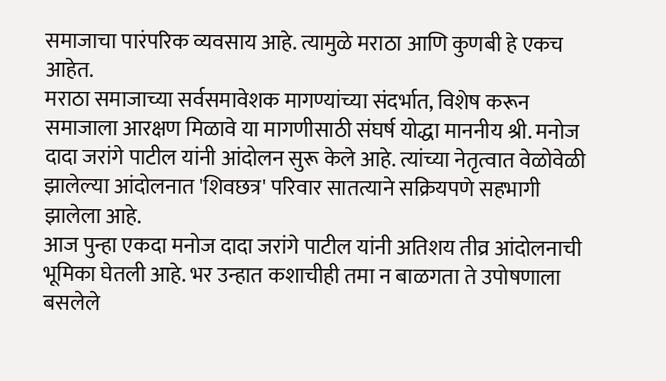समाजाचा पारंपरिक व्यवसाय आहे. त्यामुळे मराठा आणि कुणबी हे एकच आहेत.
मराठा समाजाच्या सर्वसमावेशक मागण्यांच्या संदर्भात, विशेष करून समाजाला आरक्षण मिळावे या मागणीसाठी संघर्ष योद्धा माननीय श्री. मनोज दादा जरांगे पाटील यांनी आंदोलन सुरू केले आहे. त्यांच्या नेतृत्वात वेळोवेळी झालेल्या आंदोलनात 'शिवछत्र' परिवार सातत्याने सक्रियपणे सहभागी झालेला आहे.
आज पुन्हा एकदा मनोज दादा जरांगे पाटील यांनी अतिशय तीव्र आंदोलनाची भूमिका घेतली आहे. भर उन्हात कशाचीही तमा न बाळगता ते उपोषणाला बसलेले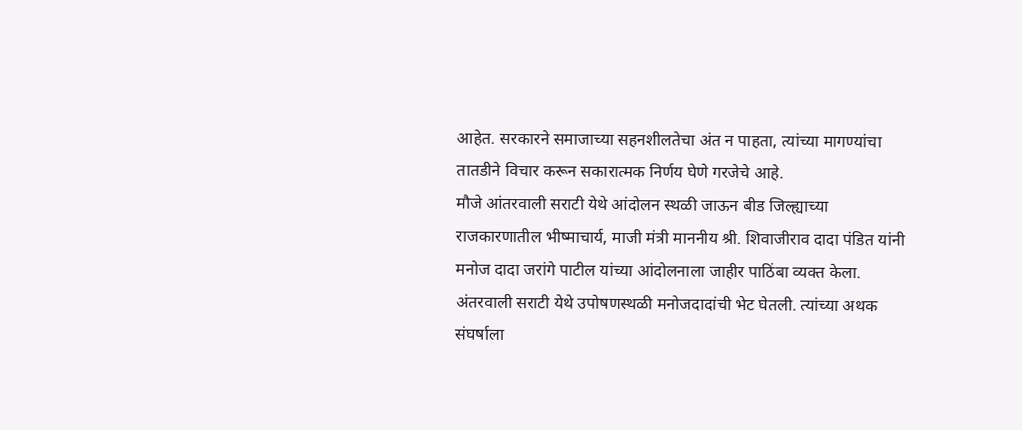आहेत. सरकारने समाजाच्या सहनशीलतेचा अंत न पाहता, त्यांच्या मागण्यांचा तातडीने विचार करून सकारात्मक निर्णय घेणे गरजेचे आहे.
मौजे आंतरवाली सराटी येथे आंदोलन स्थळी जाऊन बीड जिल्ह्याच्या राजकारणातील भीष्माचार्य, माजी मंत्री माननीय श्री. शिवाजीराव दादा पंडित यांनी मनोज दादा जरांगे पाटील यांच्या आंदोलनाला जाहीर पाठिंबा व्यक्त केला.
अंतरवाली सराटी येथे उपोषणस्थळी मनोजदादांची भेट घेतली. त्यांच्या अथक संघर्षाला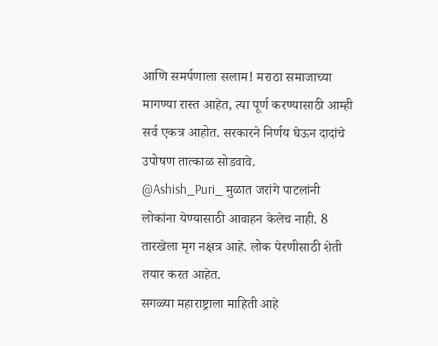आणि समर्पणाला सलाम! मराठा समाजाच्या मागण्या रास्त आहेत, त्या पूर्ण करण्यासाठी आम्ही सर्व एकत्र आहोत. सरकारने निर्णय घेऊन दादांचे उपोषण तात्काळ सोडवावे.
@Ashish_Puri_ मुळात जरांगे पाटलांनी लोकांना येण्यासाठी आवाहन केलेच नाही. 8 तारखेला मृग नक्षत्र आहे. लोक पेरणीसाठी शेती तयार करत आहेत.
सगळ्या महाराष्ट्राला माहिती आहे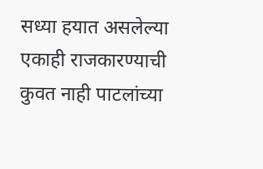सध्या हयात असलेल्या एकाही राजकारण्याची कुवत नाही पाटलांच्या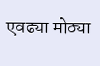एवढ्या मोठ्या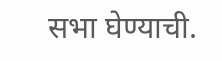सभा घेण्याची.